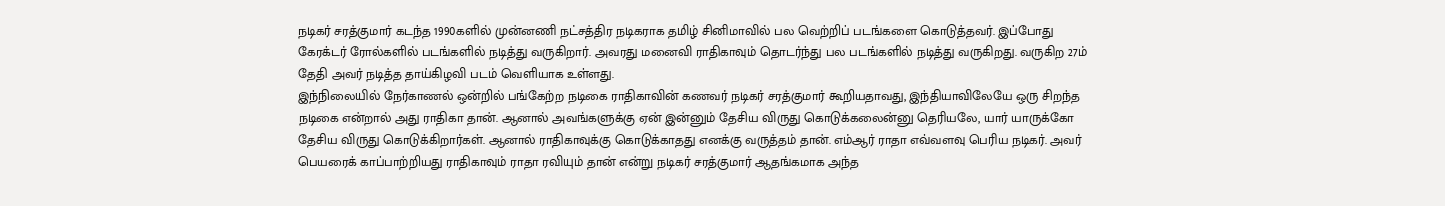நடிகர் சரத்குமார் கடந்த 1990களில் முன்னணி நட்சத்திர நடிகராக தமிழ் சினிமாவில் பல வெற்றிப் படங்களை கொடுத்தவர். இப்போது கேரக்டர் ரோல்களில் படங்களில் நடித்து வருகிறார். அவரது மனைவி ராதிகாவும் தொடர்ந்து பல படங்களில் நடித்து வருகிறது. வருகிற 27ம் தேதி அவர் நடித்த தாய்கிழவி படம் வெளியாக உள்ளது.
இந்நிலையில் நேர்காணல் ஒன்றில் பங்கேற்ற நடிகை ராதிகாவின் கணவர் நடிகர் சரத்குமார் கூறியதாவது, இந்தியாவிலேயே ஒரு சிறந்த நடிகை என்றால் அது ராதிகா தான். ஆனால் அவங்களுக்கு ஏன் இன்னும் தேசிய விருது கொடுக்கலைன்னு தெரியலே, யார் யாருக்கோ தேசிய விருது கொடுக்கிறார்கள். ஆனால் ராதிகாவுக்கு கொடுக்காதது எனக்கு வருத்தம் தான். எம்ஆர் ராதா எவ்வளவு பெரிய நடிகர். அவர் பெயரைக் காப்பாற்றியது ராதிகாவும் ராதா ரவியும் தான் என்று நடிகர் சரத்குமார் ஆதங்கமாக அந்த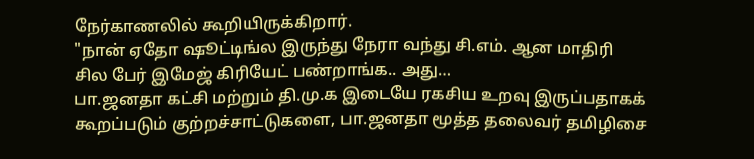நேர்காணலில் கூறியிருக்கிறார்.
"நான் ஏதோ ஷூட்டிங்ல இருந்து நேரா வந்து சி.எம். ஆன மாதிரி சில பேர் இமேஜ் கிரியேட் பண்றாங்க.. அது…
பா.ஜனதா கட்சி மற்றும் தி.மு.க இடையே ரகசிய உறவு இருப்பதாகக் கூறப்படும் குற்றச்சாட்டுகளை, பா.ஜனதா மூத்த தலைவர் தமிழிசை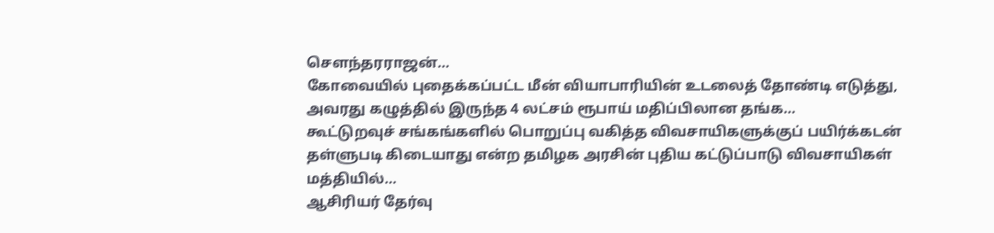சௌந்தரராஜன்…
கோவையில் புதைக்கப்பட்ட மீன் வியாபாரியின் உடலைத் தோண்டி எடுத்து, அவரது கழுத்தில் இருந்த 4 லட்சம் ரூபாய் மதிப்பிலான தங்க…
கூட்டுறவுச் சங்கங்களில் பொறுப்பு வகித்த விவசாயிகளுக்குப் பயிர்க்கடன் தள்ளுபடி கிடையாது என்ற தமிழக அரசின் புதிய கட்டுப்பாடு விவசாயிகள் மத்தியில்…
ஆசிரியர் தேர்வு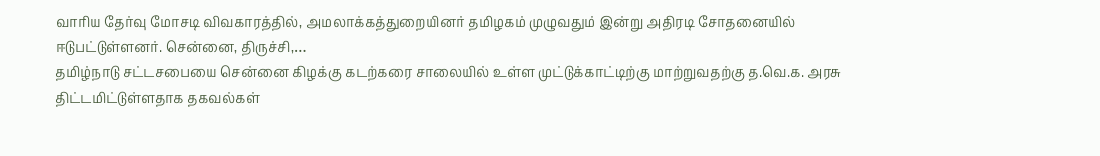வாரிய தேர்வு மோசடி விவகாரத்தில், அமலாக்கத்துறையினர் தமிழகம் முழுவதும் இன்று அதிரடி சோதனையில் ஈடுபட்டுள்ளனர். சென்னை, திருச்சி,…
தமிழ்நாடு சட்டசபையை சென்னை கிழக்கு கடற்கரை சாலையில் உள்ள முட்டுக்காட்டிற்கு மாற்றுவதற்கு த.வெ.க. அரசு திட்டமிட்டுள்ளதாக தகவல்கள்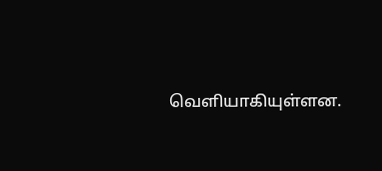வெளியாகியுள்ளன.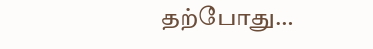தற்போது…